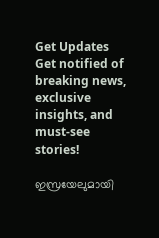Get Updates
Get notified of breaking news, exclusive insights, and must-see stories!

ഇസ്രയേലുമായി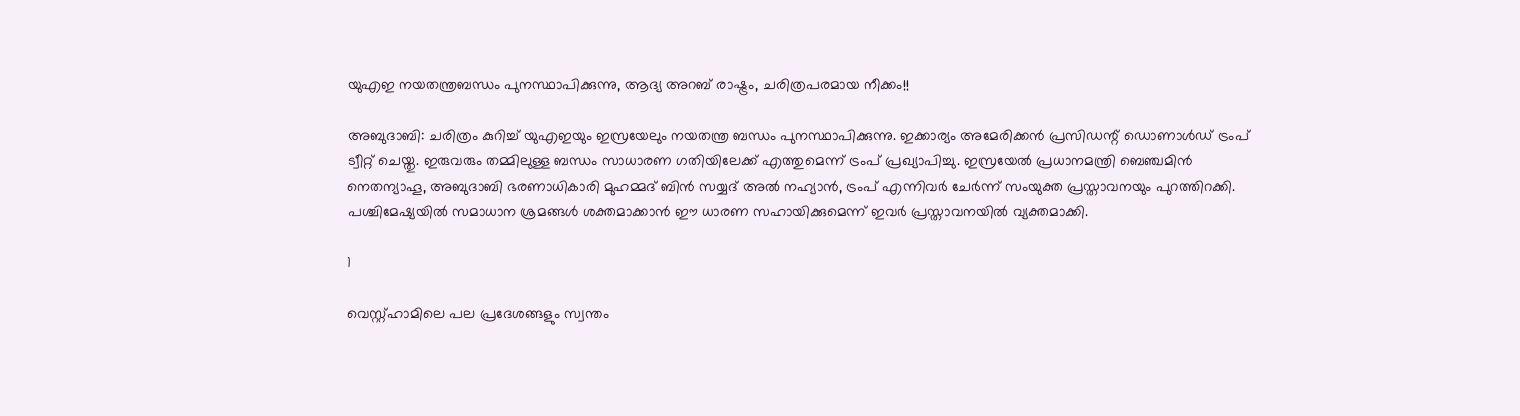യുഎഇ നയതന്ത്രബന്ധം പുനസ്ഥാപിക്കുന്നു, ആദ്യ അറബ് രാഷ്ട്രം, ചരിത്രപരമായ നീക്കം!!

അബുദാബി: ചരിത്രം കുറിച്ച് യുഎഇയും ഇസ്രയേലും നയതന്ത്ര ബന്ധം പുനസ്ഥാപിക്കുന്നു. ഇക്കാര്യം അമേരിക്കന്‍ പ്രസിഡന്റ് ഡൊണാള്‍ഡ് ട്രംപ് ട്വീറ്റ് ചെയ്തു. ഇരുവരും തമ്മിലുള്ള ബന്ധം സാധാരണ ഗതിയിലേക്ക് എത്തുമെന്ന് ട്രംപ് പ്രഖ്യാപിച്ചു. ഇസ്രയേല്‍ പ്രധാനമന്ത്രി ബെഞ്ചമിന്‍ നെതന്യാഹൂ, അബുദാബി ഭരണാധികാരി മുഹമ്മദ് ബിന്‍ സയ്യദ് അല്‍ നഹ്യാന്‍, ട്രംപ് എന്നിവര്‍ ചേര്‍ന്ന് സംയുക്ത പ്രസ്താവനയും പുറത്തിറക്കി. പശ്ചിമേഷ്യയില്‍ സമാധാന ശ്രമങ്ങള്‍ ശക്തമാക്കാന്‍ ഈ ധാരണ സഹായിക്കുമെന്ന് ഇവര്‍ പ്രസ്താവനയില്‍ വ്യക്തമാക്കി.

1

വെസ്റ്റ്ഹാമിലെ പല പ്രദേശങ്ങളും സ്വന്തം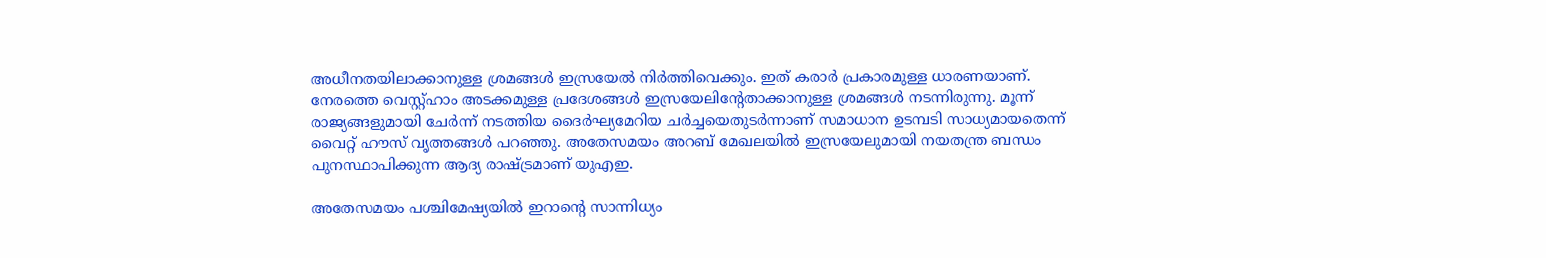അധീനതയിലാക്കാനുള്ള ശ്രമങ്ങള്‍ ഇസ്രയേല്‍ നിര്‍ത്തിവെക്കും. ഇത് കരാര്‍ പ്രകാരമുള്ള ധാരണയാണ്. നേരത്തെ വെസ്റ്റ്ഹാം അടക്കമുള്ള പ്രദേശങ്ങള്‍ ഇസ്രയേലിന്റേതാക്കാനുള്ള ശ്രമങ്ങള്‍ നടന്നിരുന്നു. മൂന്ന് രാജ്യങ്ങളുമായി ചേര്‍ന്ന് നടത്തിയ ദൈര്‍ഘ്യമേറിയ ചര്‍ച്ചയെതുടര്‍ന്നാണ് സമാധാന ഉടമ്പടി സാധ്യമായതെന്ന് വൈറ്റ് ഹൗസ് വൃത്തങ്ങള്‍ പറഞ്ഞു. അതേസമയം അറബ് മേഖലയില്‍ ഇസ്രയേലുമായി നയതന്ത്ര ബന്ധം പുനസ്ഥാപിക്കുന്ന ആദ്യ രാഷ്ട്രമാണ് യുഎഇ.

അതേസമയം പശ്ചിമേഷ്യയില്‍ ഇറാന്റെ സാന്നിധ്യം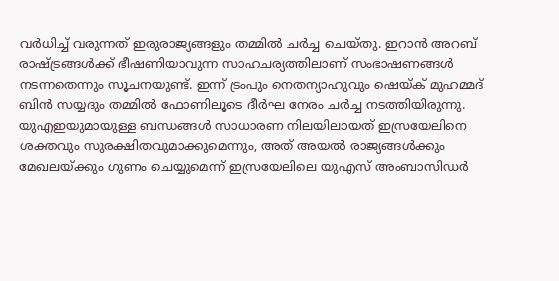വര്‍ധിച്ച് വരുന്നത് ഇരുരാജ്യങ്ങളും തമ്മില്‍ ചര്‍ച്ച ചെയ്തു. ഇറാന്‍ അറബ് രാഷ്ട്രങ്ങള്‍ക്ക് ഭീഷണിയാവുന്ന സാഹചര്യത്തിലാണ് സംഭാഷണങ്ങള്‍ നടന്നതെന്നും സൂചനയുണ്ട്. ഇന്ന് ട്രംപും നെതന്യാഹുവും ഷെയ്ക് മുഹമ്മദ് ബിന്‍ സയ്യദും തമ്മില്‍ ഫോണിലൂടെ ദീര്‍ഘ നേരം ചര്‍ച്ച നടത്തിയിരുന്നു. യുഎഇയുമായുള്ള ബന്ധങ്ങള്‍ സാധാരണ നിലയിലായത് ഇസ്രയേലിനെ ശക്തവും സുരക്ഷിതവുമാക്കുമെന്നും, അത് അയല്‍ രാജ്യങ്ങള്‍ക്കും മേഖലയ്ക്കും ഗുണം ചെയ്യുമെന്ന് ഇസ്രയേലിലെ യുഎസ് അംബാസിഡര്‍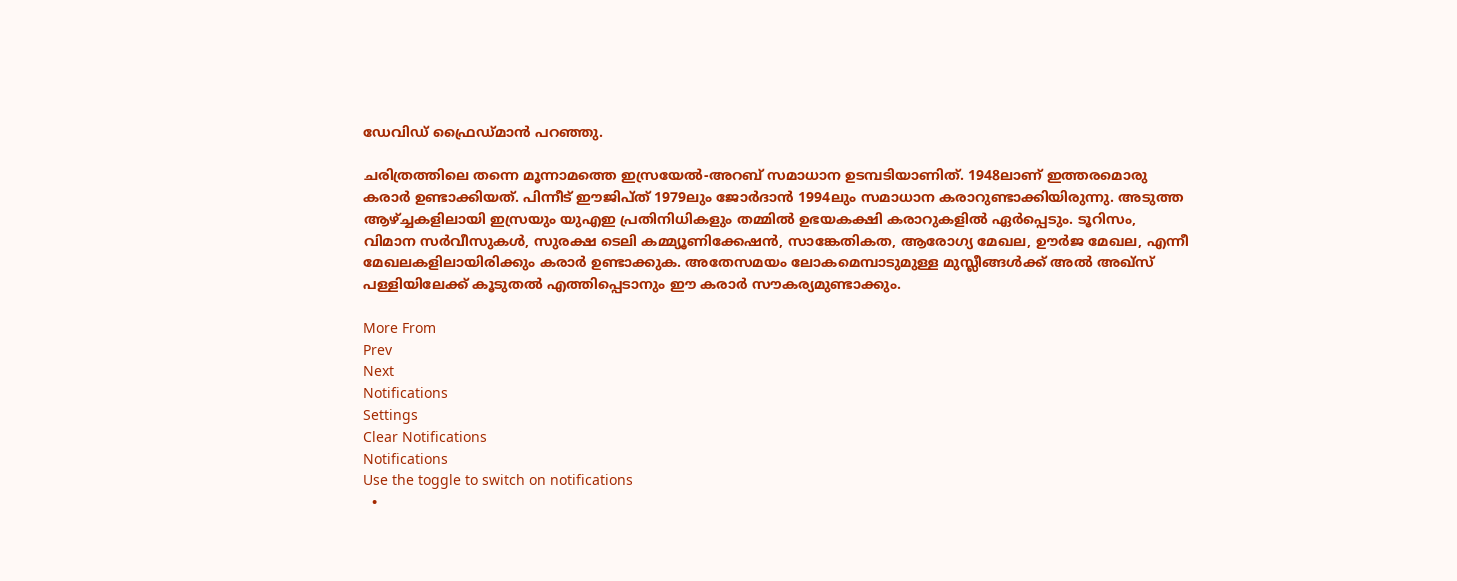ഡേവിഡ് ഫ്രൈഡ്മാന്‍ പറഞ്ഞു.

ചരിത്രത്തിലെ തന്നെ മൂന്നാമത്തെ ഇസ്രയേല്‍-അറബ് സമാധാന ഉടമ്പടിയാണിത്. 1948ലാണ് ഇത്തരമൊരു കരാര്‍ ഉണ്ടാക്കിയത്. പിന്നീട് ഈജിപ്ത് 1979ലും ജോര്‍ദാന്‍ 1994ലും സമാധാന കരാറുണ്ടാക്കിയിരുന്നു. അടുത്ത ആഴ്ച്ചകളിലായി ഇസ്രയും യുഎഇ പ്രതിനിധികളും തമ്മില്‍ ഉഭയകക്ഷി കരാറുകളില്‍ ഏര്‍പ്പെടും. ടൂറിസം, വിമാന സര്‍വീസുകള്‍, സുരക്ഷ ടെലി കമ്മ്യൂണിക്കേഷന്‍, സാങ്കേതികത, ആരോഗ്യ മേഖല, ഊര്‍ജ മേഖല, എന്നീ മേഖലകളിലായിരിക്കും കരാര്‍ ഉണ്ടാക്കുക. അതേസമയം ലോകമെമ്പാടുമുള്ള മുസ്ലീങ്ങള്‍ക്ക് അല്‍ അഖ്‌സ് പള്ളിയിലേക്ക് കൂടുതല്‍ എത്തിപ്പെടാനും ഈ കരാര്‍ സൗകര്യമുണ്ടാക്കും.

More From
Prev
Next
Notifications
Settings
Clear Notifications
Notifications
Use the toggle to switch on notifications
  •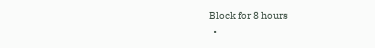Block for 8 hours
  •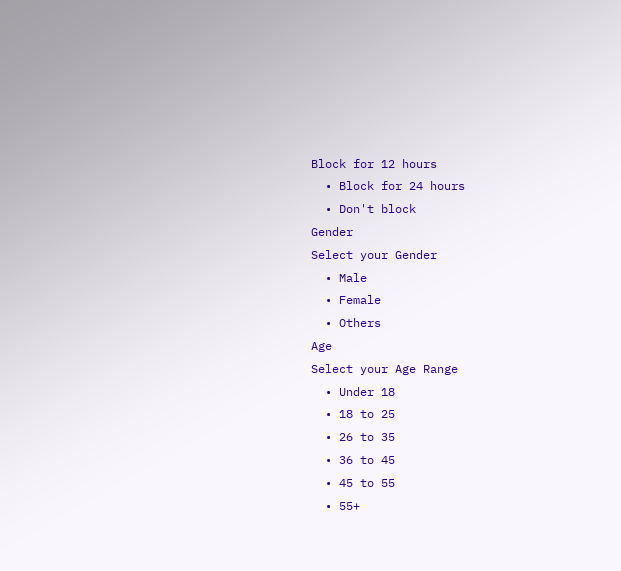Block for 12 hours
  • Block for 24 hours
  • Don't block
Gender
Select your Gender
  • Male
  • Female
  • Others
Age
Select your Age Range
  • Under 18
  • 18 to 25
  • 26 to 35
  • 36 to 45
  • 45 to 55
  • 55+